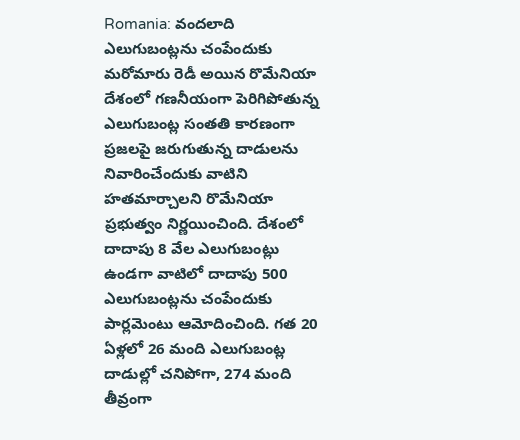Romania: వందలాది ఎలుగుబంట్లను చంపేందుకు మరోమారు రెడీ అయిన రొమేనియా
దేశంలో గణనీయంగా పెరిగిపోతున్న ఎలుగుబంట్ల సంతతి కారణంగా ప్రజలపై జరుగుతున్న దాడులను నివారించేందుకు వాటిని హతమార్చాలని రొమేనియా ప్రభుత్వం నిర్ణయించింది. దేశంలో దాదాపు 8 వేల ఎలుగుబంట్లు ఉండగా వాటిలో దాదాపు 500 ఎలుగుబంట్లను చంపేందుకు పార్లమెంటు ఆమోదించింది. గత 20 ఏళ్లలో 26 మంది ఎలుగుబంట్ల దాడుల్లో చనిపోగా, 274 మంది తీవ్రంగా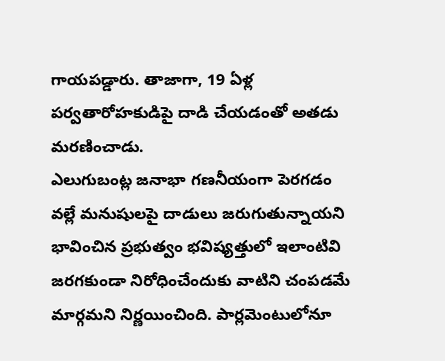గాయపడ్డారు. తాజాగా, 19 ఏళ్ల పర్వతారోహకుడిపై దాడి చేయడంతో అతడు మరణించాడు.
ఎలుగుబంట్ల జనాభా గణనీయంగా పెరగడం వల్లే మనుషులపై దాడులు జరుగుతున్నాయని భావించిన ప్రభుత్వం భవిష్యత్తులో ఇలాంటివి జరగకుండా నిరోధించేందుకు వాటిని చంపడమే మార్గమని నిర్ణయించింది. పార్లమెంటులోనూ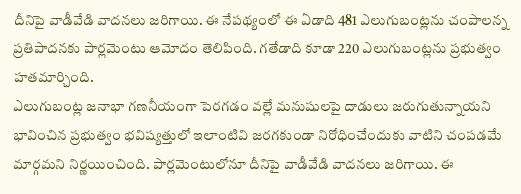దీనిపై వాడీవేడి వాదనలు జరిగాయి. ఈ నేపథ్యంలో ఈ ఏడాది 481 ఎలుగుబంట్లను చంపాలన్న ప్రతిపాదనకు పార్లమెంటు ఆమోదం తెలిపింది. గతేడాది కూడా 220 ఎలుగుబంట్లను ప్రభుత్వం హతమార్చింది.
ఎలుగుబంట్ల జనాభా గణనీయంగా పెరగడం వల్లే మనుషులపై దాడులు జరుగుతున్నాయని భావించిన ప్రభుత్వం భవిష్యత్తులో ఇలాంటివి జరగకుండా నిరోధించేందుకు వాటిని చంపడమే మార్గమని నిర్ణయించింది. పార్లమెంటులోనూ దీనిపై వాడీవేడి వాదనలు జరిగాయి. ఈ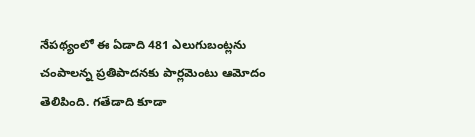నేపథ్యంలో ఈ ఏడాది 481 ఎలుగుబంట్లను చంపాలన్న ప్రతిపాదనకు పార్లమెంటు ఆమోదం తెలిపింది. గతేడాది కూడా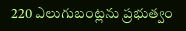220 ఎలుగుబంట్లను ప్రభుత్వం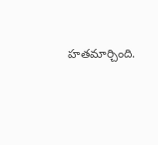హతమార్చింది.